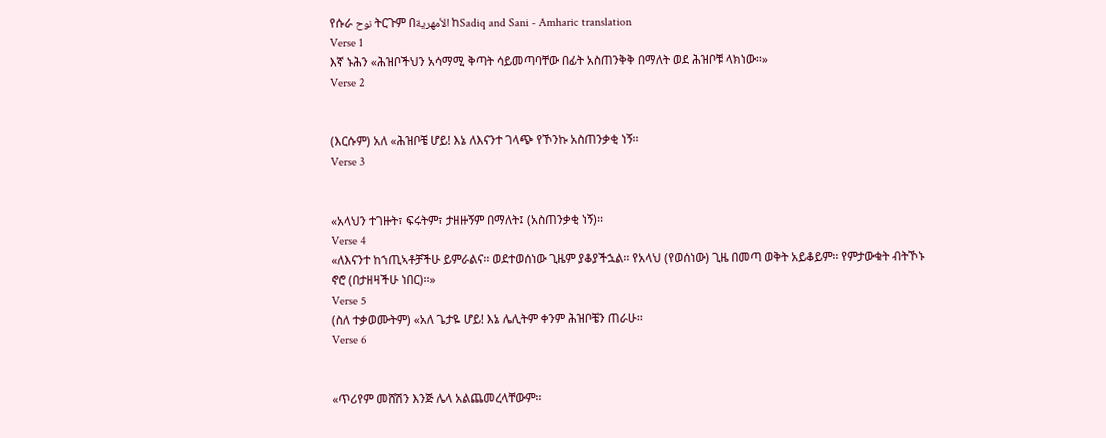የሱራ نوح ትርጉም በالأمهرية ከSadiq and Sani - Amharic translation
Verse 1
እኛ ኑሕን «ሕዝቦችህን አሳማሚ ቅጣት ሳይመጣባቸው በፊት አስጠንቅቅ በማለት ወደ ሕዝቦቹ ላክነው፡፡»
Verse 2


(እርሱም) አለ «ሕዝቦቼ ሆይ! እኔ ለእናንተ ገላጭ የኾንኩ አስጠንቃቂ ነኝ፡፡
Verse 3


«አላህን ተገዙት፣ ፍሩትም፣ ታዘዙኝም በማለት፤ (አስጠንቃቂ ነኝ)፡፡
Verse 4
«ለእናንተ ከኀጢኣቶቻችሁ ይምራልና፡፡ ወደተወሰነው ጊዜም ያቆያችኋል፡፡ የአላህ (የወሰነው) ጊዜ በመጣ ወቅት አይቆይም፡፡ የምታውቁት ብትኾኑ ኖሮ (በታዘዛችሁ ነበር)፡፡»
Verse 5
(ስለ ተቃወሙትም) «አለ ጌታዬ ሆይ! እኔ ሌሊትም ቀንም ሕዝቦቼን ጠራሁ፡፡
Verse 6


«ጥሪየም መሸሽን እንጅ ሌላ አልጨመረላቸውም፡፡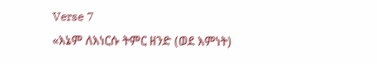Verse 7
«እኔም ለእነርሱ ትምር ዘንድ (ወደ እምነት)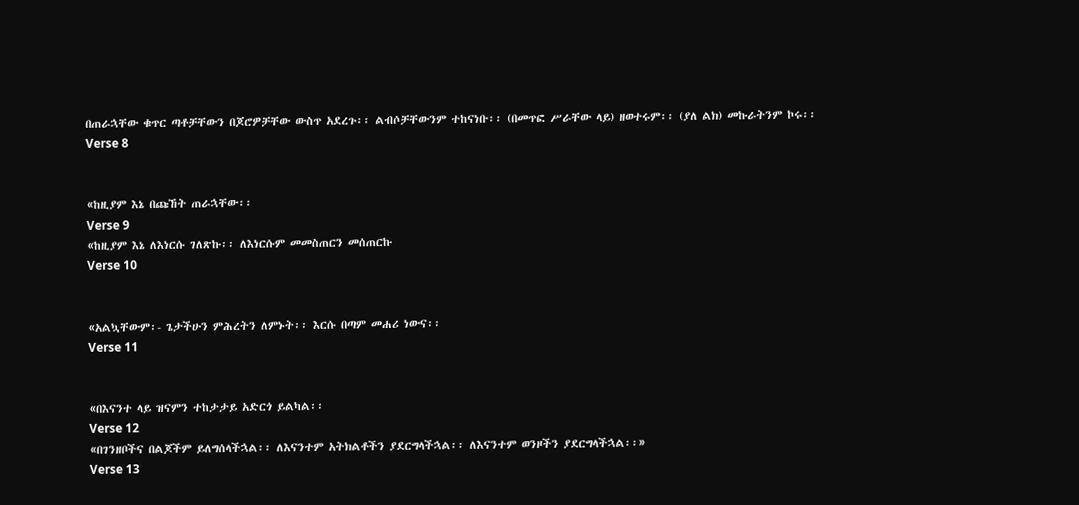በጠራኋቸው ቁጥር ጣቶቻቸውን በጆሮዎቻቸው ውስጥ አደረጉ፡፡ ልብሶቻቸውንም ተከናነቡ፡፡ (በመጥፎ ሥራቸው ላይ) ዘወተሩም፡፡ (ያለ ልክ) መኩራትንም ኮሩ፡፡
Verse 8


«ከዚያም እኔ በጩኸት ጠራኋቸው፡፡
Verse 9
«ከዚያም እኔ ለእነርሱ ገለጽኩ፡፡ ለእነርሱም መመስጠርን መሰጠርኩ
Verse 10


«አልኳቸውም፡- ጌታችሁን ምሕረትን ለምኑት፡፡ እርሱ በጣም መሐሪ ነውና፡፡
Verse 11


«በእናንተ ላይ ዝናምን ተከታታይ አድርጎ ይልካል፡፡
Verse 12
«በገንዘቦችና በልጆችም ይለግሰላችኋል፡፡ ለእናንተም አትክልቶችን ያደርግላችኋል፡፡ ለእናንተም ወንዞችን ያደርግላችኋል፡፡»
Verse 13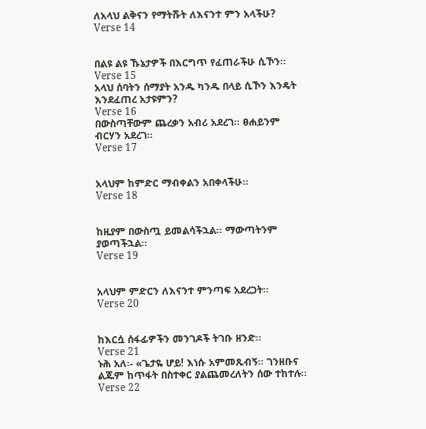ለአላህ ልቅናን የማትሹት ለእናንተ ምን አላችሁ?
Verse 14


በልዩ ልዩ ኹኔታዎች በእርግጥ የፈጠራችሁ ሲኾን፡፡
Verse 15
አላህ ሰባትን ሰማያት አንዱ ካንዱ በላይ ሲኾን እንዴት እንደፈጠረ አታዩምን?
Verse 16
በውስጣቸውም ጨረቃን አብሪ አደረገ፡፡ ፀሐይንም ብርሃን አደረገ፡፡
Verse 17


አላህም ከምድር ማብቀልን አበቀላችሁ፡፡
Verse 18


ከዚያም በውስጧ ይመልሳችኋል፡፡ ማውጣትንም ያወጣችኋል፡፡
Verse 19


አላህም ምድርን ለእናንተ ምንጣፍ አደረጋት፡፡
Verse 20


ከእርሷ ሰፋፊዎችን መንገዶች ትገቡ ዘንድ፡፡
Verse 21
ኑሕ አለ፡- «ጌታዬ ሆይ! እነሱ አምመጹብኝ፡፡ ገንዘቡና ልጁም ከጥፋት በስተቀር ያልጨመረለትን ሰው ተከተሉ፡፡
Verse 22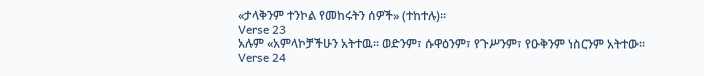«ታላቅንም ተንኮል የመከሩትን ሰዎች» (ተከተሉ)፡፡
Verse 23
አሉም «አምላኮቻችሁን አትተዉ፡፡ ወድንም፣ ሱዋዕንም፣ የጉሥንም፣ የዑቅንም ነስርንም አትተው፡፡
Verse 24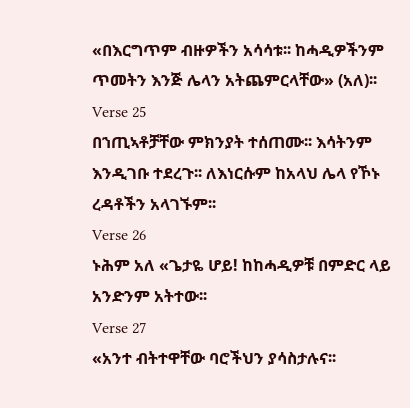«በእርግጥም ብዙዎችን አሳሳቱ፡፡ ከሓዲዎችንም ጥመትን እንጅ ሌላን አትጨምርላቸው» (አለ)፡፡
Verse 25
በኀጢኣቶቻቸው ምክንያት ተሰጠሙ፡፡ እሳትንም እንዲገቡ ተደረጉ፡፡ ለእነርሱም ከአላህ ሌላ የኾኑ ረዳቶችን አላገኙም፡፡
Verse 26
ኑሕም አለ «ጌታዬ ሆይ! ከከሓዲዎቹ በምድር ላይ አንድንም አትተው፡፡
Verse 27
«አንተ ብትተዋቸው ባሮችህን ያሳስታሉና፡፡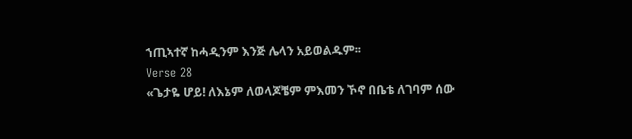ኀጢኣተኛ ከሓዲንም እንጅ ሌላን አይወልዱም፡፡
Verse 28
«ጌታዬ ሆይ! ለእኔም ለወላጆቼም ምእመን ኾኖ በቤቴ ለገባም ሰው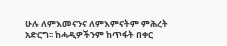ሁሉ ለምእመናንና ለምእምናትም ምሕረት አድርግ፡፡ ከሓዲዎችንም ከጥፋት በቀር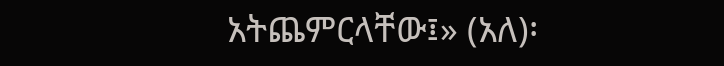አትጨምርላቸው፤» (አለ)፡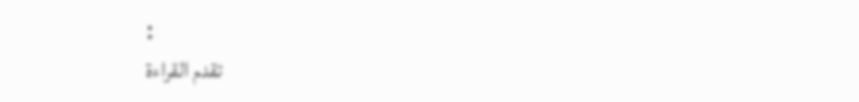፡
تقدم القراءة